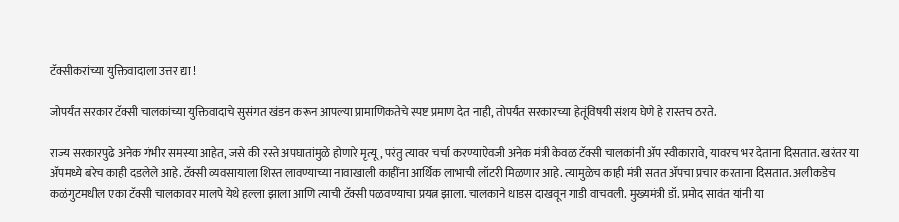टॅक्सीकरांच्या युक्तिवादाला उत्तर द्या !

जोपर्यंत सरकार टॅक्सी चालकांच्या युक्तिवादाचे सुसंगत खंडन करून आपल्या प्रामाणिकतेचे स्पष्ट प्रमाण देत नाही, तोपर्यंत सरकारच्या हेतूंविषयी संशय घेणे हे रास्तच ठरते.

राज्य सरकारपुढे अनेक गंभीर समस्या आहेत, जसे की रस्ते अपघातांमुळे होणारे मृत्यू, परंतु त्यावर चर्चा करण्याऐवजी अनेक मंत्री केवळ टॅक्सी चालकांनी अ‍ॅप स्वीकारावे, यावरच भर देताना दिसतात. खरंतर या अ‍ॅपमध्ये बरेच काही दडलेले आहे. टॅक्सी व्यवसायाला शिस्त लावण्याच्या नावाखाली काहींना आर्थिक लाभाची लॉटरी मिळणार आहे. त्यामुळेच काही मंत्री सतत अ‍ॅपचा प्रचार करताना दिसतात. अलीकडेच कळंगुटमधील एका टॅक्सी चालकावर मालपे येथे हल्ला झाला आणि त्याची टॅक्सी पळवण्याचा प्रयत्न झाला. चालकाने धाडस दाखवून गाडी वाचवली. मुख्यमंत्री डॉ. प्रमोद सावंत यांनी या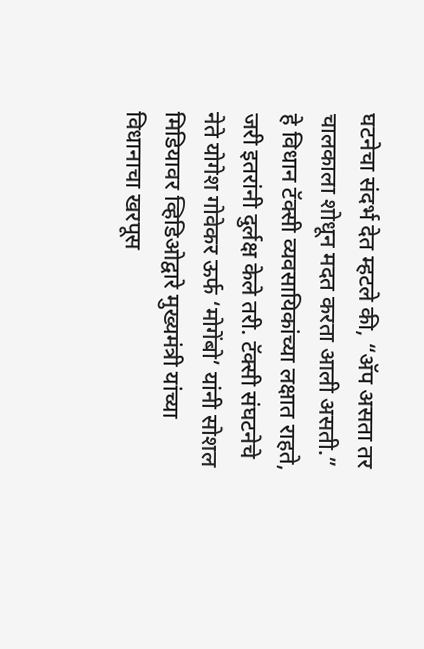घटनेचा संदर्भ देत म्हटले की, “अ‍ॅप असता तर चालकाला शोधून मदत करता आली असती.” हे विधान टॅक्सी व्यवसायिकांच्या लक्षात राहते, जरी इतरांनी दुर्लक्ष केले तरी. टॅक्सी संघटनेचे नेते योगेश गोवेकर ऊर्फ ‘मोगेंबो’ यांनी सोशल मिडियावर व्हिडिओद्वारे मुख्यमंत्री यांच्या विधानाचा खरपूस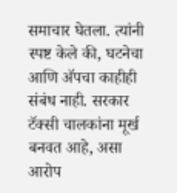समाचार घेतला. त्यांनी स्पष्ट केले की, घटनेचा आणि अ‍ॅपचा काहीही संबंध नाही. सरकार टॅक्सी चालकांना मूर्ख बनवत आहे, असा आरोप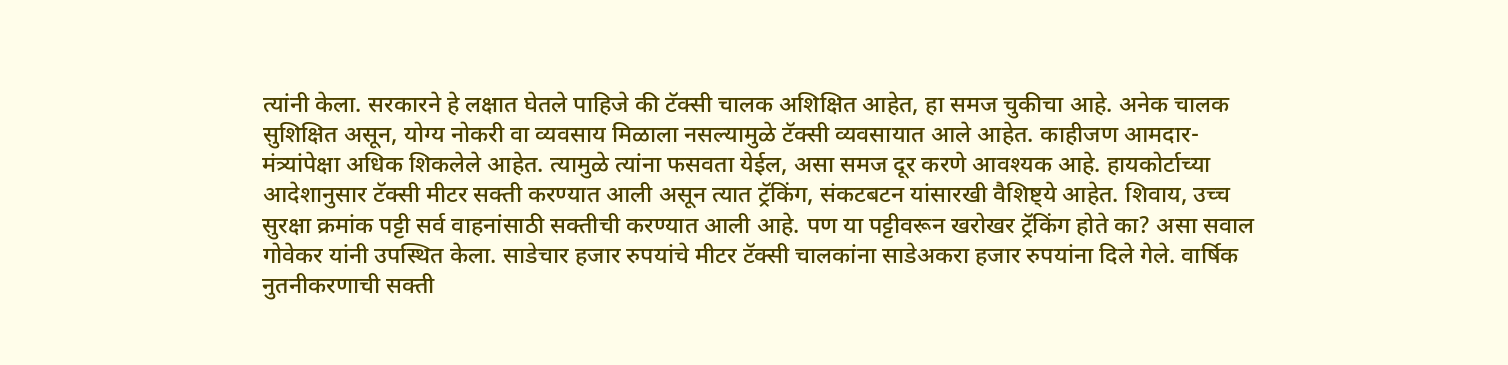त्यांनी केला. सरकारने हे लक्षात घेतले पाहिजे की टॅक्सी चालक अशिक्षित आहेत, हा समज चुकीचा आहे. अनेक चालक सुशिक्षित असून, योग्य नोकरी वा व्यवसाय मिळाला नसल्यामुळे टॅक्सी व्यवसायात आले आहेत. काहीजण आमदार-मंत्र्यांपेक्षा अधिक शिकलेले आहेत. त्यामुळे त्यांना फसवता येईल, असा समज दूर करणे आवश्यक आहे. हायकोर्टाच्या आदेशानुसार टॅक्सी मीटर सक्ती करण्यात आली असून त्यात ट्रॅकिंग, संकटबटन यांसारखी वैशिष्ट्ये आहेत. शिवाय, उच्च सुरक्षा क्रमांक पट्टी सर्व वाहनांसाठी सक्तीची करण्यात आली आहे. पण या पट्टीवरून खरोखर ट्रॅकिंग होते का? असा सवाल गोवेकर यांनी उपस्थित केला. साडेचार हजार रुपयांचे मीटर टॅक्सी चालकांना साडेअकरा हजार रुपयांना दिले गेले. वार्षिक नुतनीकरणाची सक्ती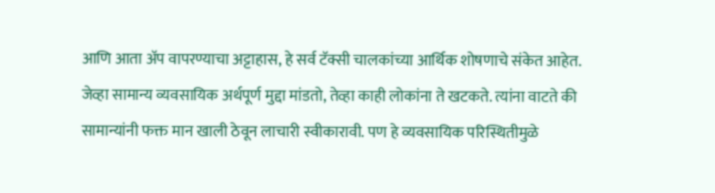आणि आता अ‍ॅप वापरण्याचा अट्टाहास, हे सर्व टॅक्सी चालकांच्या आर्थिक शोषणाचे संकेत आहेत.
जेव्हा सामान्य व्यवसायिक अर्थपूर्ण मुद्दा मांडतो, तेव्हा काही लोकांना ते खटकते. त्यांना वाटते की सामान्यांनी फक्त मान खाली ठेवून लाचारी स्वीकारावी. पण हे व्यवसायिक परिस्थितीमुळे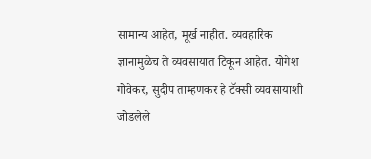सामान्य आहेत, मूर्ख नाहीत. व्यवहारिक ज्ञानामुळेच ते व्यवसायात टिकून आहेत. योगेश गोवेकर, सुदीप ताम्हणकर हे टॅक्सी व्यवसायाशी जोडलेले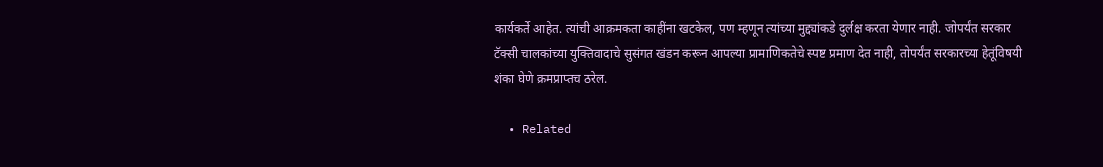कार्यकर्ते आहेत. त्यांची आक्रमकता काहींना खटकेल, पण म्हणून त्यांच्या मुद्द्यांकडे दुर्लक्ष करता येणार नाही. जोपर्यंत सरकार टॅक्सी चालकांच्या युक्तिवादाचे सुसंगत खंडन करून आपल्या प्रामाणिकतेचे स्पष्ट प्रमाण देत नाही, तोपर्यंत सरकारच्या हेतूंविषयी शंका घेणे क्रमप्राप्तच ठरेल.

  • Related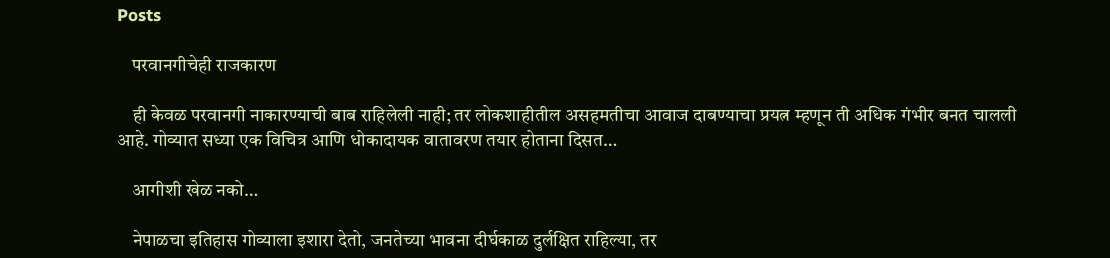Posts

    परवानगीचेही राजकारण

    ही केवळ परवानगी नाकारण्याची बाब राहिलेली नाही; तर लोकशाहीतील असहमतीचा आवाज दाबण्याचा प्रयत्न म्हणून ती अधिक गंभीर बनत चालली आहे. गोव्यात सध्या एक विचित्र आणि धोकादायक वातावरण तयार होताना दिसत…

    आगीशी खेळ नको…

    नेपाळचा इतिहास गोव्याला इशारा देतो, जनतेच्या भावना दीर्घकाळ दुर्लक्षित राहिल्या, तर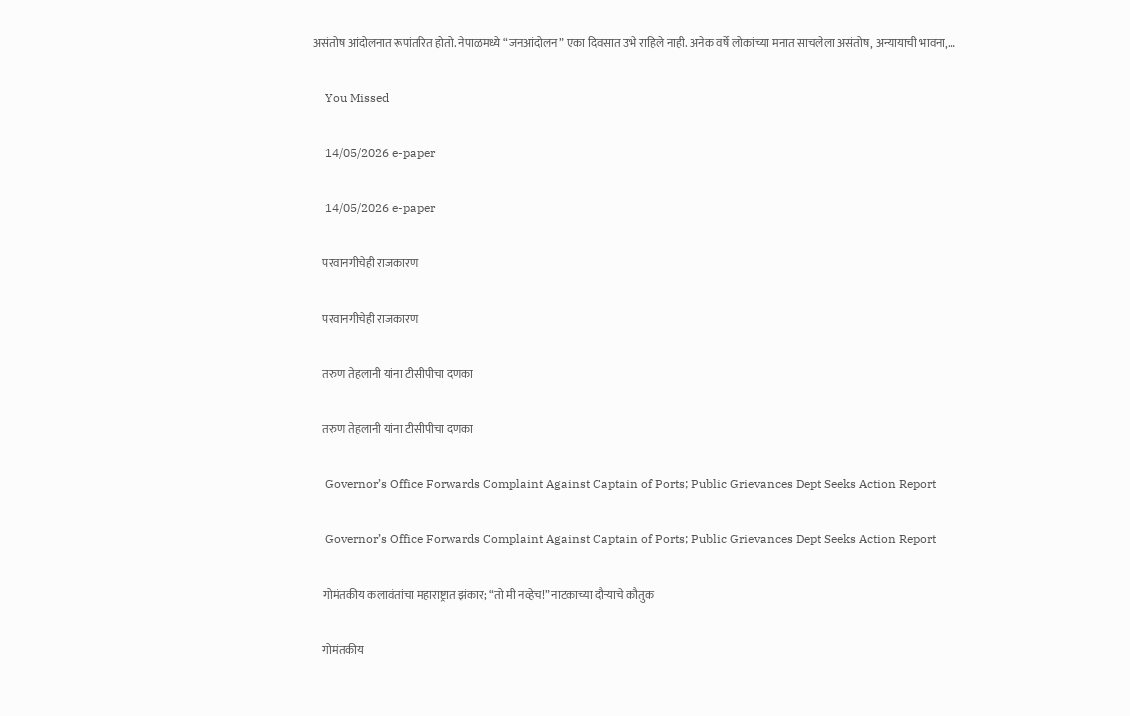असंतोष आंदोलनात रूपांतरित होतो. नेपाळमध्ये “जनआंदोलन” एका दिवसात उभे राहिले नाही. अनेक वर्षे लोकांच्या मनात साचलेला असंतोष, अन्यायाची भावना,…

    You Missed

    14/05/2026 e-paper

    14/05/2026 e-paper

    परवानगीचेही राजकारण

    परवानगीचेही राजकारण

    तरुण तेहलानी यांना टीसीपीचा दणका

    तरुण तेहलानी यांना टीसीपीचा दणका

    Governor’s Office Forwards Complaint Against Captain of Ports; Public Grievances Dept Seeks Action Report

    Governor’s Office Forwards Complaint Against Captain of Ports; Public Grievances Dept Seeks Action Report

    गोमंतकीय कलावंतांचा महाराष्ट्रात झंकार; “तो मी नव्हेच!” नाटकाच्या दौऱ्याचे कौतुक

    गोमंतकीय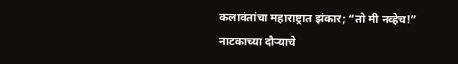कलावंतांचा महाराष्ट्रात झंकार; “तो मी नव्हेच!” नाटकाच्या दौऱ्याचे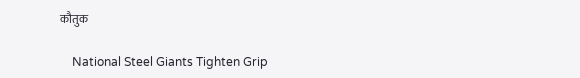कौतुक

    National Steel Giants Tighten Grip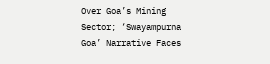Over Goa’s Mining Sector; ‘Swayampurna Goa’ Narrative Faces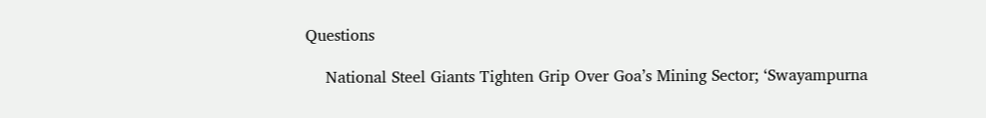Questions

    National Steel Giants Tighten Grip Over Goa’s Mining Sector; ‘Swayampurna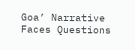Goa’ Narrative Faces Questions